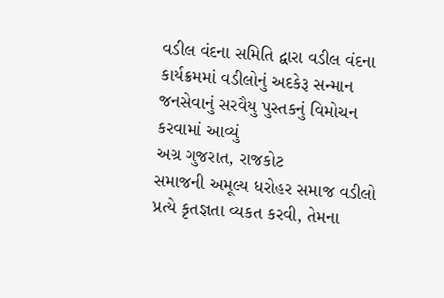વડીલ વંદના સમિતિ દ્વારા વડીલ વંદના કાર્યક્રમમાં વડીલોનું અદકેરૂ સન્માન
જનસેવાનું સરવૈયુ પુસ્તકનું વિમોચન કરવામાં આવ્યું
અગ્ર ગુજરાત, રાજકોટ
સમાજની અમૂલ્ય ધરોહર સમાજ વડીલો પ્રત્યે કૃતજ્ઞતા વ્યકત કરવી, તેમના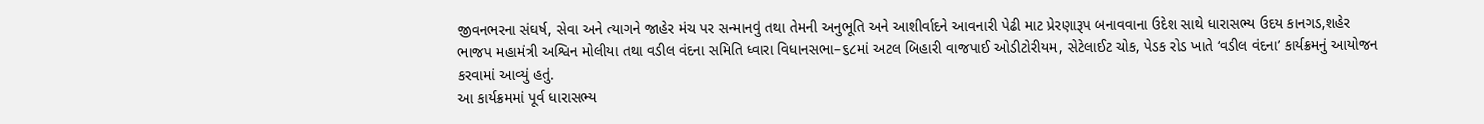જીવનભરના સંઘર્ષ, સેવા અને ત્યાગને જાહેર મંચ પર સન્માનવું તથા તેમની અનુભૂતિ અને આશીર્વાદને આવનારી પેઢી માટ પ્રેરણારૂપ બનાવવાના ઉદેશ સાથે ધારાસભ્ય ઉદય કાનગડ,શહેર ભાજપ મહામંત્રી અશ્વિન મોલીયા તથા વડીલ વંદના સમિતિ ધ્વારા વિધાનસભા–૬૮માં અટલ બિહારી વાજપાઈ ઓડીટોરીયમ, સેટેલાઈટ ચોક, પેડક રોડ ખાતે ‘વડીલ વંદના’ કાર્યક્રમનું આયોજન કરવામાં આવ્યું હતું.
આ કાર્યક્રમમાં પૂર્વ ધારાસભ્ય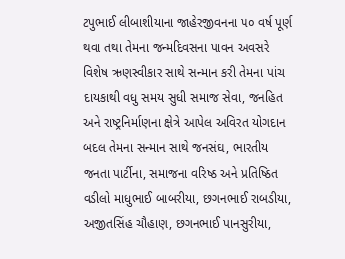ટપુભાઈ લીબાશીયાના જાહેરજીવનના ૫૦ વર્ષ પૂર્ણ થવા તથા તેમના જન્મદિવસના પાવન અવસરે વિશેષ ઋણસ્વીકાર સાથે સન્માન કરી તેમના પાંચ દાયકાથી વધુ સમય સુધી સમાજ સેવા, જનહિત અને રાષ્ટ્રનિર્માણના ક્ષેત્રે આપેલ અવિરત યોગદાન બદલ તેમના સન્માન સાથે જનસંઘ, ભારતીય જનતા પાર્ટીના, સમાજના વરિષ્ઠ અને પ્રતિષ્ઠિત વડીલો માધુભાઈ બાબરીયા, છગનભાઈ રાબડીયા, અજીતસિંહ ચૌહાણ, છગનભાઈ પાનસુરીયા,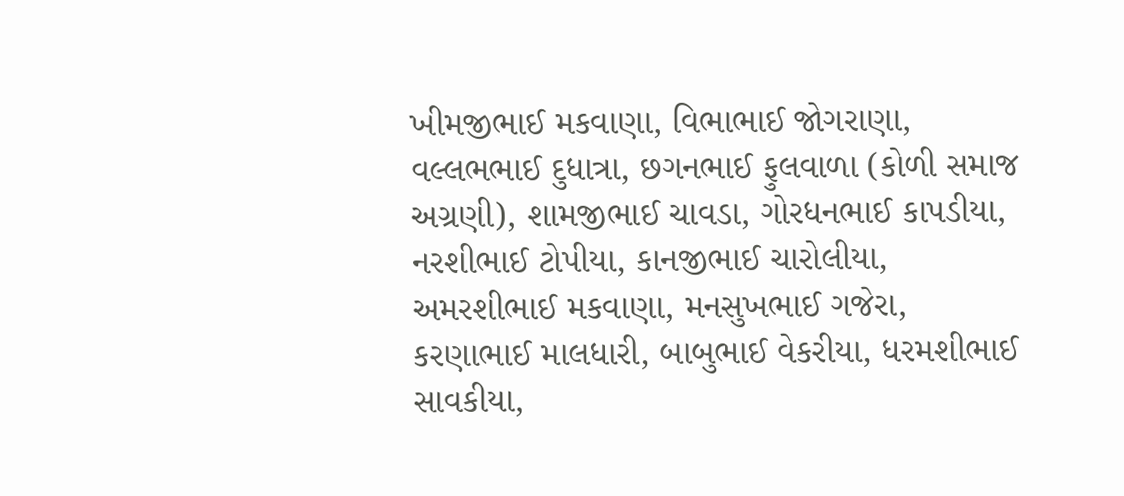ખીમજીભાઈ મકવાણા, વિભાભાઈ જોગરાણા, વલ્લભભાઈ દુધાત્રા, છગનભાઈ ફુલવાળા (કોળી સમાજ અગ્રણી), શામજીભાઈ ચાવડા, ગોરધનભાઈ કાપડીયા, નરશીભાઈ ટોપીયા, કાનજીભાઈ ચારોલીયા, અમરશીભાઈ મકવાણા, મનસુખભાઈ ગજેરા, કરણાભાઈ માલધારી, બાબુભાઈ વેકરીયા, ધરમશીભાઈ સાવકીયા,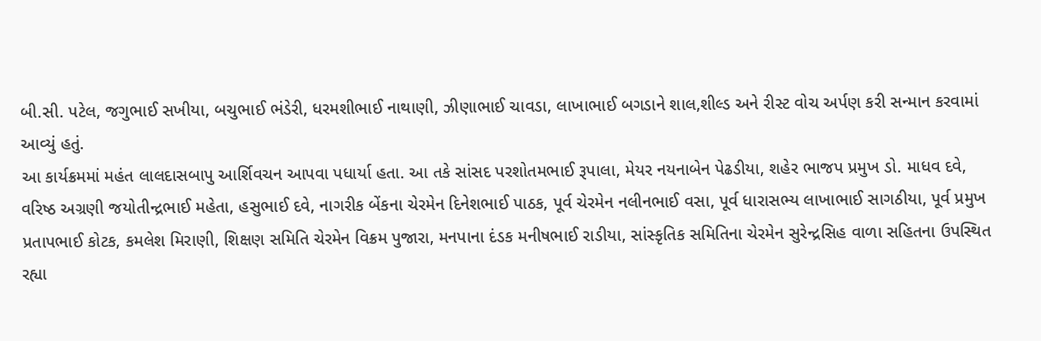બી.સી. પટેલ, જગુભાઈ સખીયા, બચુભાઈ ભંડેરી, ધરમશીભાઈ નાથાણી, ઝીણાભાઈ ચાવડા, લાખાભાઈ બગડાને શાલ,શીલ્ડ અને રીસ્ટ વોચ અર્પણ કરી સન્માન કરવામાં આવ્યું હતું.
આ કાર્યક્રમમાં મહંત લાલદાસબાપુ આર્શિવચન આપવા પધાર્યા હતા. આ તકે સાંસદ પરશોતમભાઈ રૂપાલા, મેયર નયનાબેન પેઢડીયા, શહેર ભાજપ પ્રમુખ ડો. માધવ દવે, વરિષ્ઠ અગ્રણી જયોતીન્દ્રભાઈ મહેતા, હસુભાઈ દવે, નાગરીક બેંકના ચેરમેન દિનેશભાઈ પાઠક, પૂર્વ ચેરમેન નલીનભાઈ વસા, પૂર્વ ધારાસભ્ય લાખાભાઈ સાગઠીયા, પૂર્વ પ્રમુખ પ્રતાપભાઈ કોટક, કમલેશ મિરાણી, શિક્ષણ સમિતિ ચેરમેન વિક્રમ પુજારા, મનપાના દંડક મનીષભાઈ રાડીયા, સાંસ્કૃતિક સમિતિના ચેરમેન સુરેન્દ્રસિહ વાળા સહિતના ઉપસ્થિત રહ્યા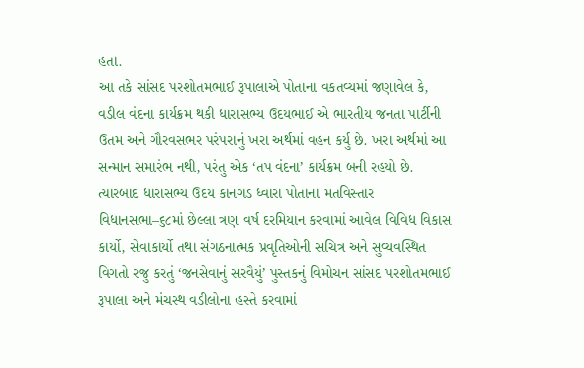હતા.
આ તકે સાંસદ પરશોતમભાઈ રૂપાલાએ પોતાના વકતવ્યમાં જણાવેલ કે, વડીલ વંદના કાર્યક્રમ થકી ધારાસભ્ય ઉદયભાઈ એ ભારતીય જનતા પાર્ટીની ઉતમ અને ગૌરવસભર પરંપરાનું ખરા અર્થમાં વહન કર્યુ છે. ખરા અર્થમાં આ સન્માન સમારંભ નથી, પરંતુ એક ‘તપ વંદના’ કાર્યક્રમ બની રહયો છે. ત્યારબાદ ધારાસભ્ય ઉદય કાનગડ ધ્વારા પોતાના મતવિસ્તાર વિધાનસભા–૬૮માં છેલ્લા ત્રણ વર્ષ દરમિયાન કરવામાં આવેલ વિવિધ વિકાસ કાર્યો, સેવાકાર્યો તથા સંગઠનાત્મક પ્રવૃતિઓની સચિત્ર અને સુવ્યવસ્થિત વિગતો રજુ કરતું ‘જનસેવાનું સરવૈયું’ પુસ્તકનું વિમોચન સાંસદ પરશોતમભાઈ રૂપાલા અને મંચસ્થ વડીલોના હસ્તે કરવામાં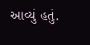આવ્યું હતું.